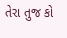તેરા તુજ કો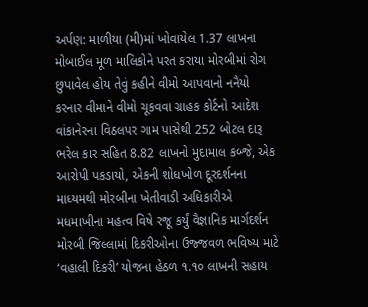અર્પણ: માળીયા (મી)માં ખોવાયેલ 1.37 લાખના મોબાઈલ મૂળ માલિકોને પરત કરાયા મોરબીમાં રોગ છુપાવેલ હોય તેવું કહીને વીમો આપવાનો નનૈયો કરનાર વીમાને વીમો ચૂકવવા ગ્રાહક કોર્ટનો આદેશ વાંકાનેરના વિઠલપર ગામ પાસેથી 252 બોટલ દારૂ ભરેલ કાર સહિત 8.82 લાખનો મુદામાલ કબ્જે, એક આરોપી પકડાયો, એકની શોધખોળ દૂરદર્શનના માધ્યમથી મોરબીના ખેતીવાડી અધિકારીએ મધમાખીના મહત્વ વિષે રજૂ કર્યું વૈજ્ઞાનિક માર્ગદર્શન મોરબી જિલ્લામાં દિકરીઓના ઉજ્જવળ ભવિષ્ય માટે ‘વહાલી દિકરી’ યોજના હેઠળ ૧.૧૦ લાખની સહાય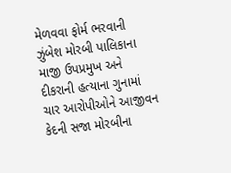મેળવવા ફોર્મ ભરવાની ઝુંબેશ મોરબી પાલિકાના માજી ઉપપ્રમુખ અને દીકરાની હત્યાના ગુનામાં ચાર આરોપીઓને આજીવન કેદની સજા મોરબીના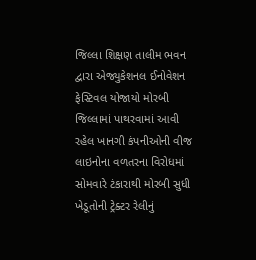જિલ્લા શિક્ષણ તાલીમ ભવન દ્વારા એજ્યુકેશનલ ઈનોવેશન ફેસ્ટિવલ યોજાયો મોરબી જિલ્લામાં પાથરવામાં આવી રહેલ ખાનગી કંપનીઓની વીજ લાઇનોના વળતરના વિરોધમાં સોમવારે ટંકારાથી મોરબી સુધી ખેડૂતોની ટ્રેક્ટર રેલીનું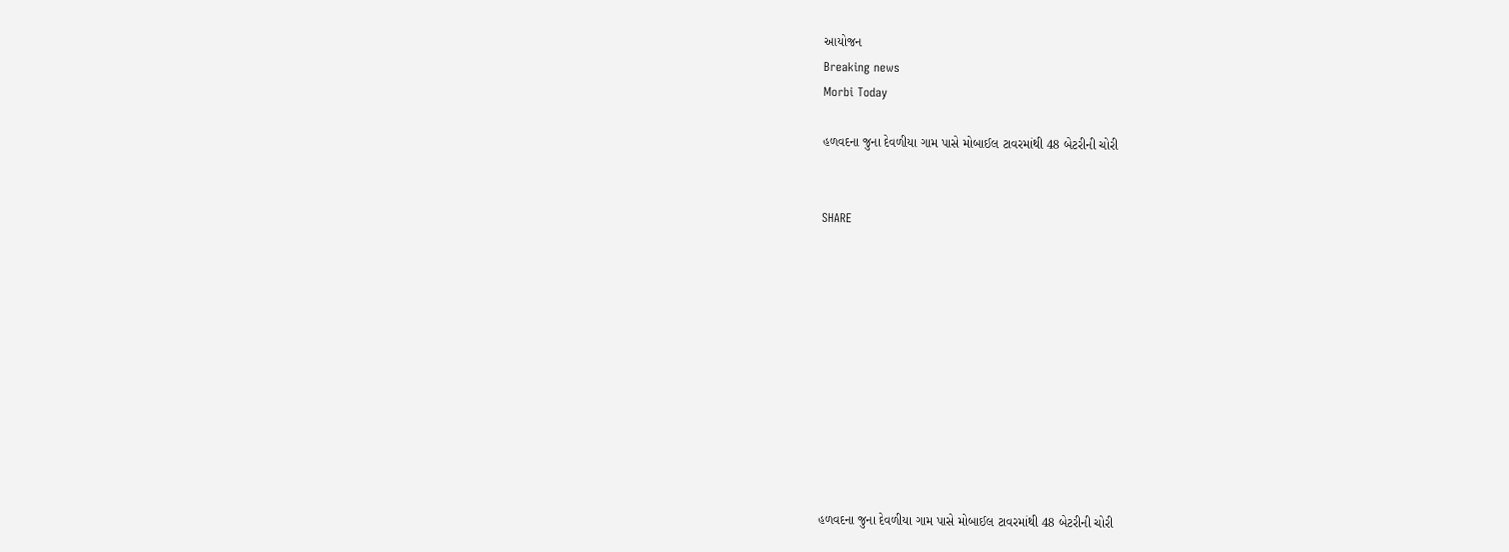આયોજન
Breaking news
Morbi Today

હળવદના જુના દેવળીયા ગામ પાસે મોબાઈલ ટાવરમાંથી 48 બેટરીની ચોરી


SHARE











હળવદના જુના દેવળીયા ગામ પાસે મોબાઈલ ટાવરમાંથી 48 બેટરીની ચોરી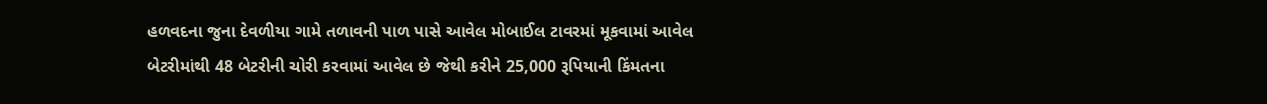હળવદના જુના દેવળીયા ગામે તળાવની પાળ પાસે આવેલ મોબાઈલ ટાવરમાં મૂકવામાં આવેલ બેટરીમાંથી 48 બેટરીની ચોરી કરવામાં આવેલ છે જેથી કરીને 25,000 રૂપિયાની કિંમતના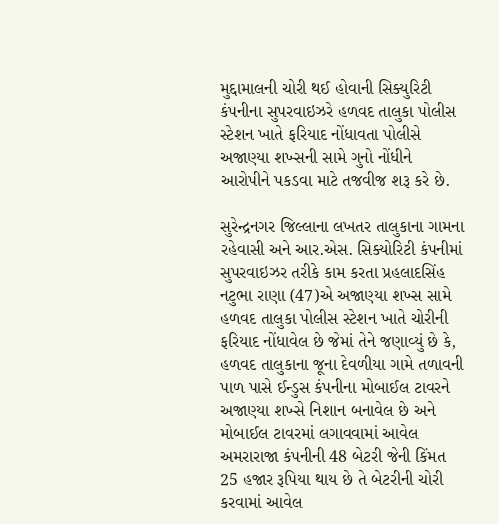મુદ્દામાલની ચોરી થઈ હોવાની સિક્યુરિટી કંપનીના સુપરવાઇઝરે હળવદ તાલુકા પોલીસ સ્ટેશન ખાતે ફરિયાદ નોંધાવતા પોલીસે અજાણ્યા શખ્સની સામે ગુનો નોંધીને આરોપીને પકડવા માટે તજવીજ શરૂ કરે છે.

સુરેન્દ્રનગર જિલ્લાના લખતર તાલુકાના ગામના રહેવાસી અને આર.એસ. સિક્યોરિટી કંપનીમાં સુપરવાઇઝર તરીકે કામ કરતા પ્રહલાદસિંહ નટુભા રાણા (47)એ અજાણ્યા શખ્સ સામે હળવદ તાલુકા પોલીસ સ્ટેશન ખાતે ચોરીની ફરિયાદ નોંધાવેલ છે જેમાં તેને જણાવ્યું છે કે, હળવદ તાલુકાના જૂના દેવળીયા ગામે તળાવની પાળ પાસે ઈન્ડુસ કંપનીના મોબાઈલ ટાવરને અજાણ્યા શખ્સે નિશાન બનાવેલ છે અને મોબાઈલ ટાવરમાં લગાવવામાં આવેલ અમરારાજા કંપનીની 48 બેટરી જેની કિંમત 25 હજાર રૂપિયા થાય છે તે બેટરીની ચોરી કરવામાં આવેલ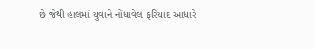છે જેથી હાલમાં યુવાને નોંધાવેલ ફરિયાદ આધારે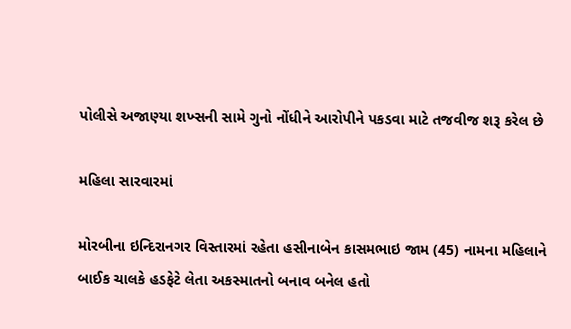પોલીસે અજાણ્યા શખ્સની સામે ગુનો નોંધીને આરોપીને પકડવા માટે તજવીજ શરૂ કરેલ છે

મહિલા સારવારમાં

મોરબીના ઇન્દિરાનગર વિસ્તારમાં રહેતા હસીનાબેન કાસમભાઇ જામ (45) નામના મહિલાને બાઈક ચાલકે હડફેટે લેતા અકસ્માતનો બનાવ બનેલ હતો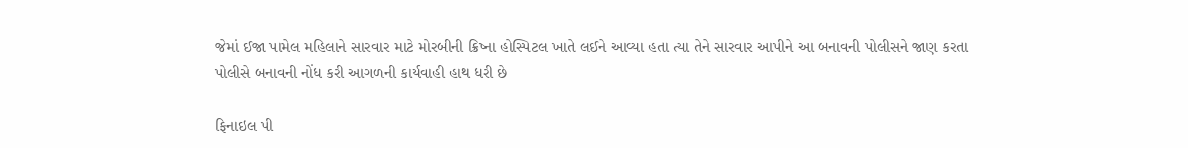જેમાં ઈજા પામેલ મહિલાને સારવાર માટે મોરબીની ક્રિષ્ના હોસ્પિટલ ખાતે લઈને આવ્યા હતા ત્યા તેને સારવાર આપીને આ બનાવની પોલીસને જાણ કરતા પોલીસે બનાવની નોંધ કરી આગળની કાર્યવાહી હાથ ધરી છે

ફિનાઇલ પી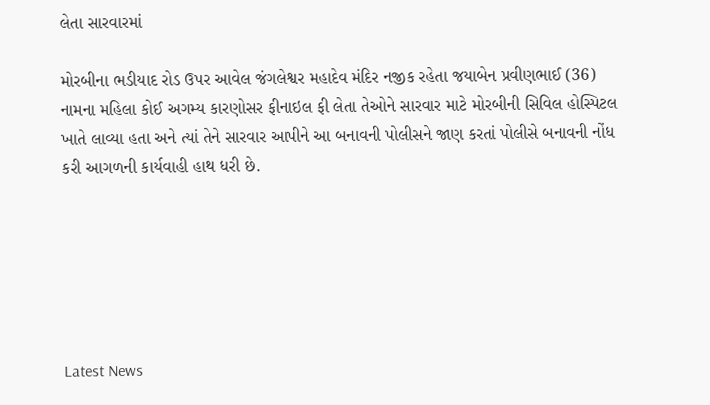લેતા સારવારમાં

મોરબીના ભડીયાદ રોડ ઉપર આવેલ જંગલેશ્વર મહાદેવ મંદિર નજીક રહેતા જયાબેન પ્રવીણભાઈ (36) નામના મહિલા કોઈ અગમ્ય કારણોસર ફીનાઇલ ફી લેતા તેઓને સારવાર માટે મોરબીની સિવિલ હોસ્પિટલ ખાતે લાવ્યા હતા અને ત્યાં તેને સારવાર આપીને આ બનાવની પોલીસને જાણ કરતાં પોલીસે બનાવની નોંધ કરી આગળની કાર્યવાહી હાથ ધરી છે.






Latest News